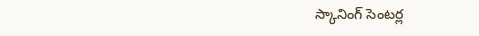స్కానింగ్ సెంటర్ల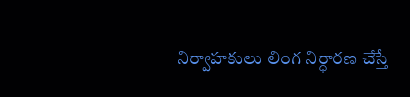నిర్వాహకులు లింగ నిర్ధారణ చేస్తే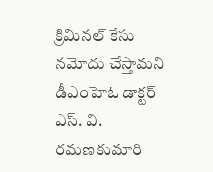క్రిమినల్ కేసు నమోదు చేస్తామని డీఎంహెఓ డాక్టర్ ఎస్. వి. రమణకుమారి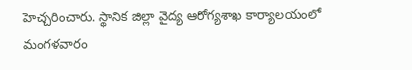హెచ్చరించారు. స్థానిక జిల్లా వైద్య ఆరోగ్యశాఖ కార్యాలయంలో మంగళవారం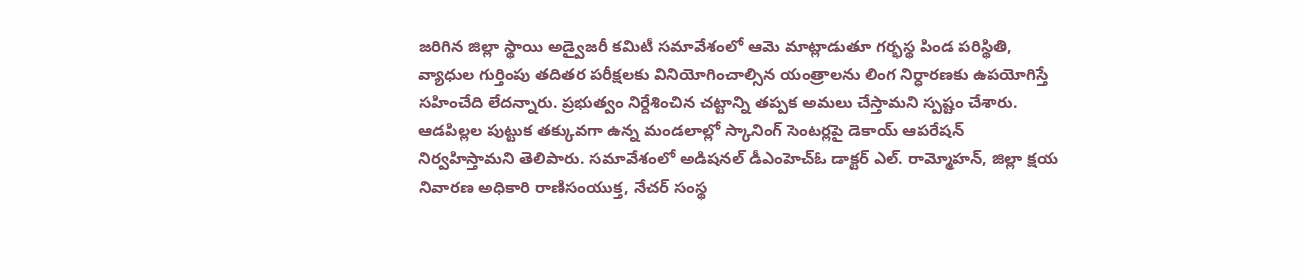జరిగిన జిల్లా స్థాయి అడ్వైజరీ కమిటీ సమావేశంలో ఆమె మాట్లాడుతూ గర్భస్థ పిండ పరిస్థితి, వ్యాధుల గుర్తింపు తదితర పరీక్షలకు వినియోగించాల్సిన యంత్రాలను లింగ నిర్ధారణకు ఉపయోగిస్తే సహించేది లేదన్నారు. ప్రభుత్వం నిర్దేశించిన చట్టాన్ని తప్పక అమలు చేస్తామని స్పష్టం చేశారు. ఆడపిల్లల పుట్టుక తక్కువగా ఉన్న మండలాల్లో స్కానింగ్ సెంటర్లపై డెకాయ్ ఆపరేషన్ నిర్వహిస్తామని తెలిపారు. సమావేశంలో అడిషనల్ డీఎంహెచ్ఓ డాక్టర్ ఎల్. రామ్మోహన్, జిల్లా క్షయ నివారణ అధికారి రాణిసంయుక్త, నేచర్ సంస్థ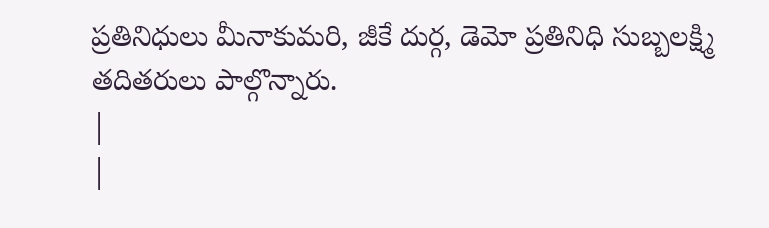ప్రతినిధులు మీనాకుమరి, జీకే దుర్గ, డెమో ప్రతినిధి సుబ్బలక్ష్మి తదితరులు పాల్గొన్నారు.
|
|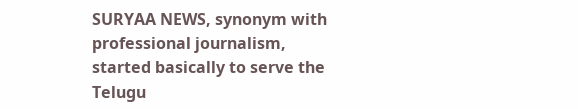SURYAA NEWS, synonym with professional journalism, started basically to serve the Telugu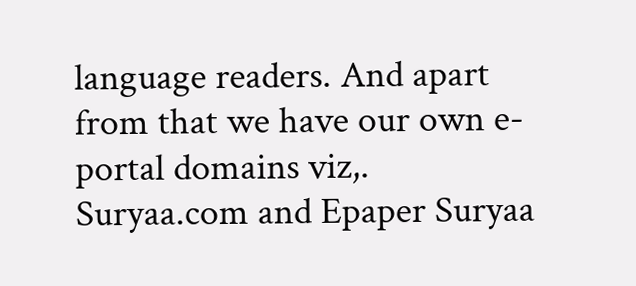language readers. And apart from that we have our own e-portal domains viz,. Suryaa.com and Epaper Suryaa